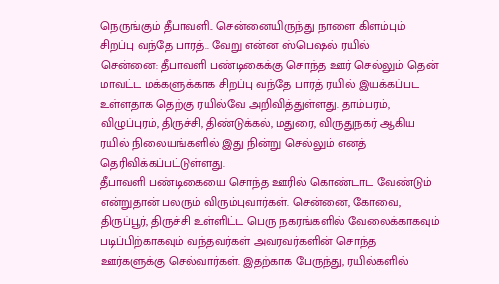நெருங்கும் தீபாவளி.. சென்னையிருந்து நாளை கிளம்பும் சிறப்பு வந்தே பாரத்.. வேறு என்ன ஸ்பெஷல் ரயில்
சென்னை: தீபாவளி பண்டிகைக்கு சொந்த ஊர் செல்லும் தென் மாவட்ட மக்களுக்காக சிறப்பு வந்தே பாரத் ரயில் இயக்கப்பட உள்ளதாக தெற்கு ரயில்வே அறிவித்துள்ளது. தாம்பரம், விழுப்புரம், திருச்சி, திண்டுக்கல், மதுரை, விருதுநகர் ஆகிய ரயில் நிலையங்களில் இது நின்று செல்லும் எனத் தெரிவிக்கப்பட்டுள்ளது.
தீபாவளி பண்டிகையை சொந்த ஊரில் கொண்டாட வேண்டும் என்றுதான் பலரும் விரும்புவார்கள். சென்னை, கோவை, திருப்பூர், திருச்சி உள்ளிட்ட பெரு நகரங்களில் வேலைக்காகவும் படிப்பிற்காகவும் வந்தவர்கள் அவரவர்களின் சொந்த ஊர்களுக்கு செல்வார்கள். இதற்காக பேருந்து, ரயில்களில்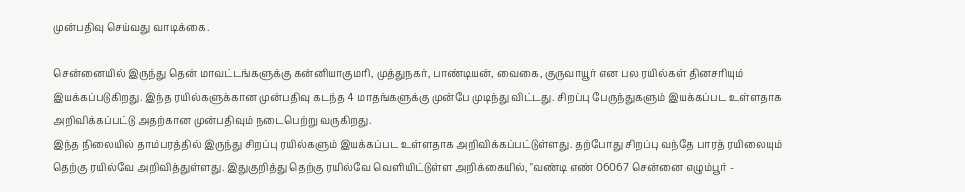முன்பதிவு செய்வது வாடிக்கை.

சென்னையில் இருந்து தென் மாவட்டங்களுக்கு கன்னியாகுமரி, முத்துநகர், பாண்டியன், வைகை, குருவாயூர் என பல ரயில்கள் தினசரியும் இயக்கப்படுகிறது. இந்த ரயில்களுக்கான முன்பதிவு கடந்த 4 மாதங்களுக்கு முன்பே முடிந்து விட்டது. சிறப்பு பேருந்துகளும் இயக்கப்பட உள்ளதாக அறிவிக்கப்பட்டு அதற்கான முன்பதிவும் நடைபெற்று வருகிறது.
இந்த நிலையில் தாம்பரத்தில் இருந்து சிறப்பு ரயில்களும் இயக்கப்பட உள்ளதாக அறிவிக்கப்பட்டுள்ளது. தற்போது சிறப்பு வந்தே பாரத் ரயிலையும் தெற்கு ரயில்வே அறிவித்துள்ளது. இதுகுறித்து தெற்கு ரயில்வே வெளியிட்டுள்ள அறிக்கையில், "வண்டி எண் 06067 சென்னை எழும்பூர் -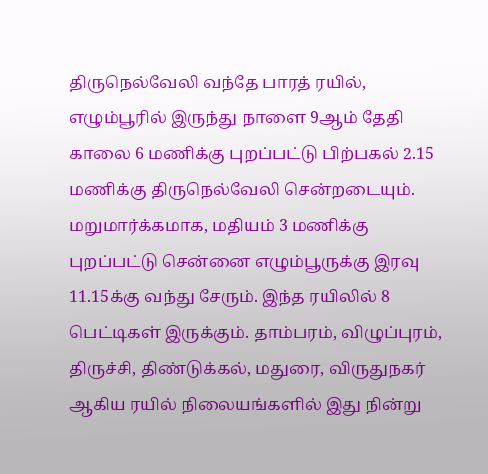திருநெல்வேலி வந்தே பாரத் ரயில், எழும்பூரில் இருந்து நாளை 9ஆம் தேதி காலை 6 மணிக்கு புறப்பட்டு பிற்பகல் 2.15 மணிக்கு திருநெல்வேலி சென்றடையும். மறுமார்க்கமாக, மதியம் 3 மணிக்கு புறப்பட்டு சென்னை எழும்பூருக்கு இரவு 11.15க்கு வந்து சேரும். இந்த ரயிலில் 8 பெட்டிகள் இருக்கும். தாம்பரம், விழுப்புரம், திருச்சி, திண்டுக்கல், மதுரை, விருதுநகர் ஆகிய ரயில் நிலையங்களில் இது நின்று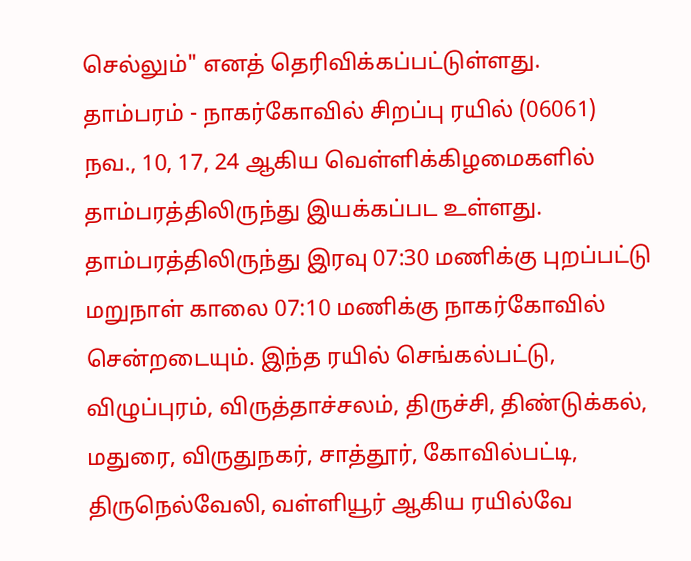செல்லும்" எனத் தெரிவிக்கப்பட்டுள்ளது.
தாம்பரம் - நாகர்கோவில் சிறப்பு ரயில் (06061) நவ., 10, 17, 24 ஆகிய வெள்ளிக்கிழமைகளில் தாம்பரத்திலிருந்து இயக்கப்பட உள்ளது. தாம்பரத்திலிருந்து இரவு 07:30 மணிக்கு புறப்பட்டு மறுநாள் காலை 07:10 மணிக்கு நாகர்கோவில் சென்றடையும். இந்த ரயில் செங்கல்பட்டு, விழுப்புரம், விருத்தாச்சலம், திருச்சி, திண்டுக்கல், மதுரை, விருதுநகர், சாத்தூர், கோவில்பட்டி, திருநெல்வேலி, வள்ளியூர் ஆகிய ரயில்வே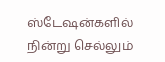ஸ்டேஷன்களில் நின்று செல்லும்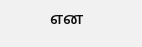என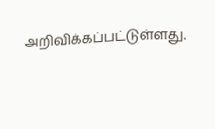அறிவிக்கப்பட்டுள்ளது.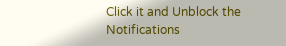Click it and Unblock the Notifications